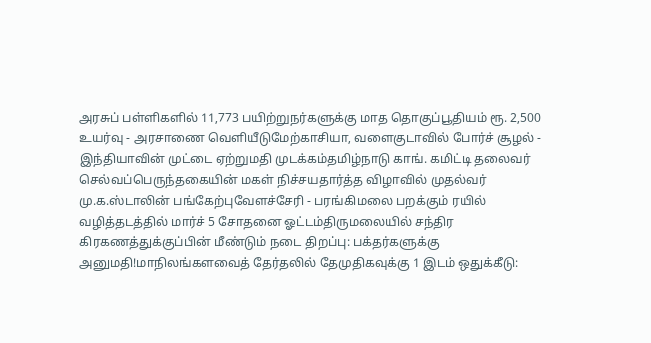அரசுப் பள்ளிகளில் 11,773 பயிற்றுநர்களுக்கு மாத தொகுப்பூதியம் ரூ. 2,500 உயர்வு - அரசாணை வெளியீடுமேற்காசியா, வளைகுடாவில் போர்ச் சூழல் - இந்தியாவின் முட்டை ஏற்றுமதி முடக்கம்தமிழ்நாடு காங். கமிட்டி தலைவர் செல்வப்பெருந்தகையின் மகள் நிச்சயதார்த்த விழாவில் முதல்வர் மு.க.ஸ்டாலின் பங்கேற்புவேளச்சேரி - பரங்கிமலை பறக்கும் ரயில் வழித்தடத்தில் மார்ச் 5 சோதனை ஓட்டம்திருமலையில் சந்திர கிரகணத்துக்குப்பின் மீண்டும் நடை திறப்பு: பக்தர்களுக்கு அனுமதி!மாநிலங்களவைத் தேர்தலில் தேமுதிகவுக்கு 1 இடம் ஒதுக்கீடு: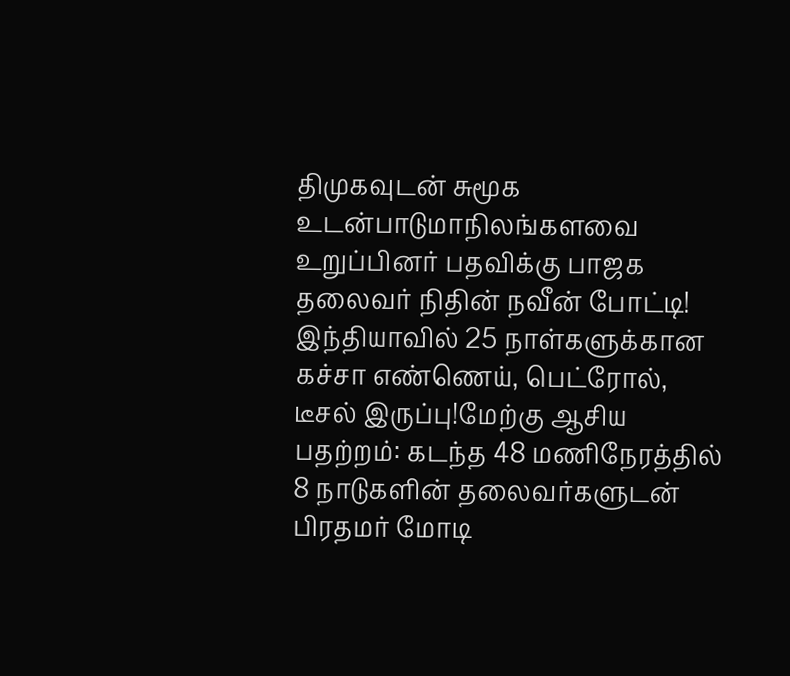திமுகவுடன் சுமூக உடன்பாடுமாநிலங்களவை உறுப்பினர் பதவிக்கு பாஜக தலைவர் நிதின் நவீன் போட்டி! இந்தியாவில் 25 நாள்களுக்கான கச்சா எண்ணெய், பெட்ரோல், டீசல் இருப்பு!மேற்கு ஆசிய பதற்றம்: கடந்த 48 மணிநேரத்தில் 8 நாடுகளின் தலைவர்களுடன் பிரதமர் மோடி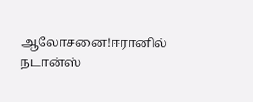ஆலோசனை!ஈரானில் நடான்ஸ்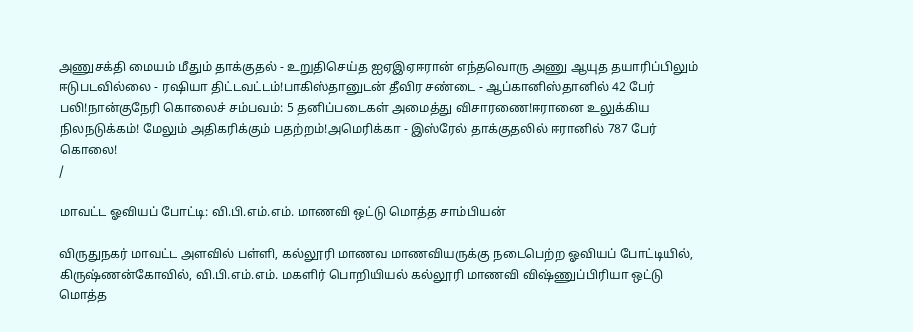அணுசக்தி மையம் மீதும் தாக்குதல் - உறுதிசெய்த ஐஏஇஏஈரான் எந்தவொரு அணு ஆயுத தயாரிப்பிலும் ஈடுபடவில்லை - ரஷியா திட்டவட்டம்!பாகிஸ்தானுடன் தீவிர சண்டை - ஆப்கானிஸ்தானில் 42 பேர் பலி!நான்குநேரி கொலைச் சம்பவம்: 5 தனிப்படைகள் அமைத்து விசாரணை!ஈரானை உலுக்கிய நிலநடுக்கம்! மேலும் அதிகரிக்கும் பதற்றம்!அமெரிக்கா - இஸ்ரேல் தாக்குதலில் ஈரானில் 787 பேர் கொலை!
/

மாவட்ட ஓவியப் போட்டி: வி.பி.எம்.எம். மாணவி ஒட்டு மொத்த சாம்பியன்

விருதுநகர் மாவட்ட அளவில் பள்ளி, கல்லூரி மாணவ மாணவியருக்கு நடைபெற்ற ஓவியப் போட்டியில், கிருஷ்ணன்கோவில், வி.பி.எம்.எம். மகளிர் பொறியியல் கல்லூரி மாணவி விஷ்ணுப்பிரியா ஒட்டு மொத்த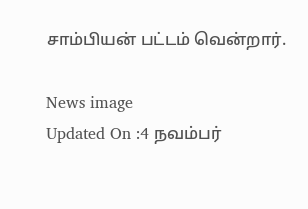சாம்பியன் பட்டம் வென்றார்.

News image
Updated On :4 நவம்பர்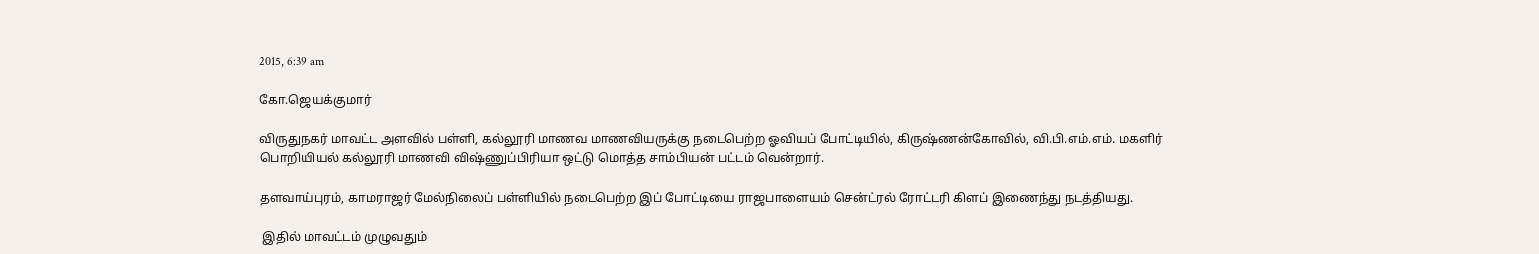2015, 6:39 am

கோ.ஜெயக்குமார்

விருதுநகர் மாவட்ட அளவில் பள்ளி, கல்லூரி மாணவ மாணவியருக்கு நடைபெற்ற ஓவியப் போட்டியில், கிருஷ்ணன்கோவில், வி.பி.எம்.எம். மகளிர் பொறியியல் கல்லூரி மாணவி விஷ்ணுப்பிரியா ஒட்டு மொத்த சாம்பியன் பட்டம் வென்றார்.

தளவாய்புரம், காமராஜர் மேல்நிலைப் பள்ளியில் நடைபெற்ற இப் போட்டியை ராஜபாளையம் சென்ட்ரல் ரோட்டரி கிளப் இணைந்து நடத்தியது.

 இதில் மாவட்டம் முழுவதும்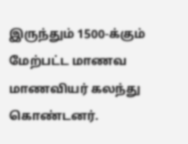இருந்தும் 1500-க்கும் மேற்பட்ட மாணவ மாணவியர் கலந்து கொண்டனர்.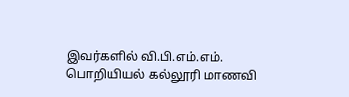இவர்களில் வி.பி.எம்.எம். பொறியியல் கல்லூரி மாணவி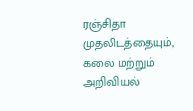ரஞ்சிதா முதலிடத்தையும், கலை மற்றும் அறிவியல்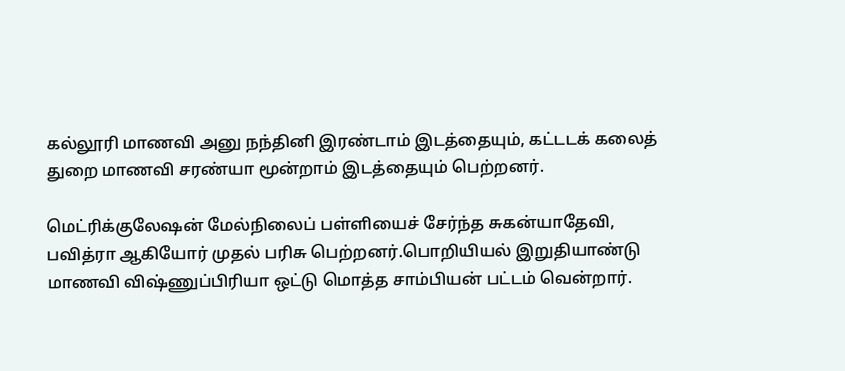கல்லூரி மாணவி அனு நந்தினி இரண்டாம் இடத்தையும், கட்டடக் கலைத் துறை மாணவி சரண்யா மூன்றாம் இடத்தையும் பெற்றனர்.

மெட்ரிக்குலேஷன் மேல்நிலைப் பள்ளியைச் சேர்ந்த சுகன்யாதேவி, பவித்ரா ஆகியோர் முதல் பரிசு பெற்றனர்.பொறியியல் இறுதியாண்டு மாணவி விஷ்ணுப்பிரியா ஒட்டு மொத்த சாம்பியன் பட்டம் வென்றார்.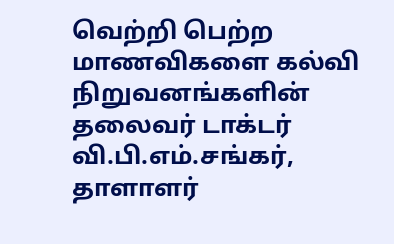வெற்றி பெற்ற மாணவிகளை கல்வி நிறுவனங்களின் தலைவர் டாக்டர் வி.பி.எம்.சங்கர், தாளாளர்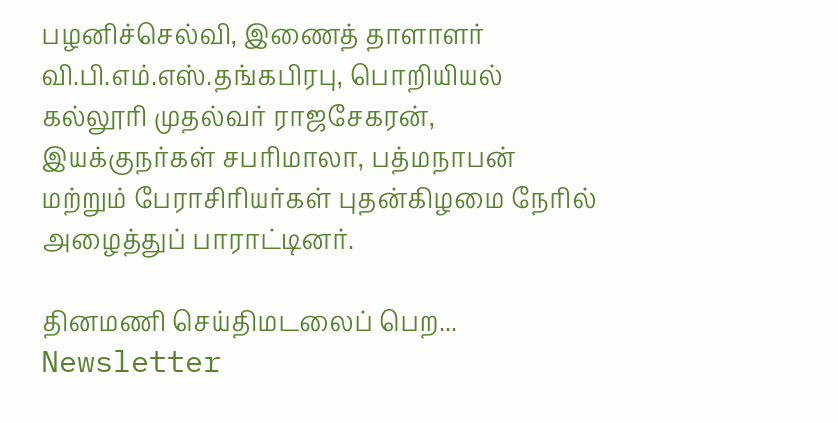பழனிச்செல்வி, இணைத் தாளாளர் வி.பி.எம்.எஸ்.தங்கபிரபு, பொறியியல் கல்லூரி முதல்வர் ராஜசேகரன், இயக்குநர்கள் சபரிமாலா, பத்மநாபன் மற்றும் பேராசிரியர்கள் புதன்கிழமை நேரில் அழைத்துப் பாராட்டினர்.

தினமணி செய்திமடலைப் பெற... Newsletter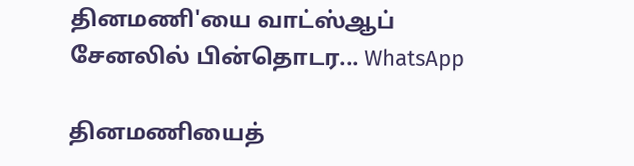தினமணி'யை வாட்ஸ்ஆப் சேனலில் பின்தொடர... WhatsApp

தினமணியைத்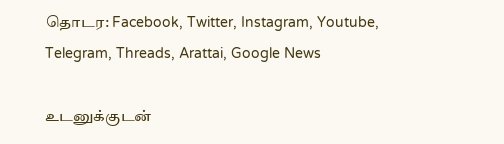தொடர: Facebook, Twitter, Instagram, Youtube, Telegram, Threads, Arattai, Google News

உடனுக்குடன்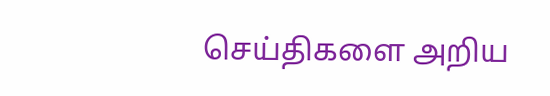செய்திகளை அறிய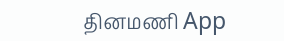தினமணி App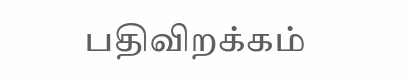பதிவிறக்கம்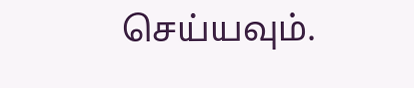செய்யவும்.